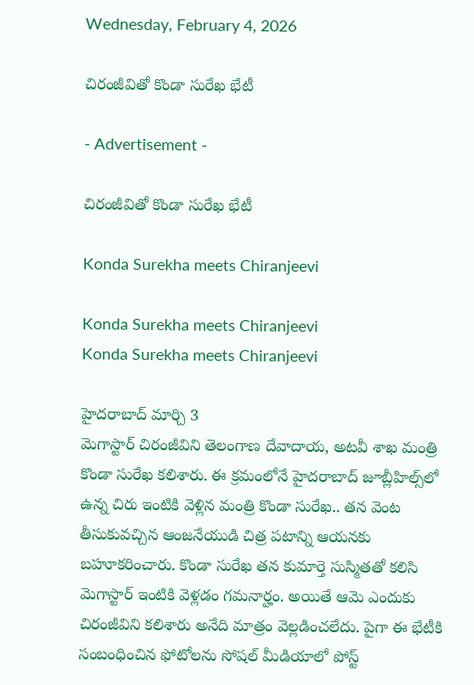Wednesday, February 4, 2026

చిరంజీవితో కొండా సురేఖ భేటీ

- Advertisement -

చిరంజీవితో కొండా సురేఖ భేటీ

Konda Surekha meets Chiranjeevi

Konda Surekha meets Chiranjeevi
Konda Surekha meets Chiranjeevi

హైదరాబాద్ మార్చి 3
మెగాస్టార్ చిరంజీవిని తెలంగాణ దేవాదాయ, అటవీ శాఖ మంత్రి కొండా సురేఖ కలిశారు. ఈ క్రమంలోనే హైదరాబాద్ జూబ్లీహిల్స్‌లో ఉన్న చిరు ఇంటికి వెళ్లిన మంత్రి కొండా సురేఖ.. తన వెంట తీసుకువచ్చిన ఆంజనేయుడి చిత్ర పటాన్ని ఆయనకు బహూకరించారు. కొండా సురేఖ తన కుమార్తె సుస్మితతో కలిసి మెగాస్టార్ ఇంటికి వెళ్లడం గమనార్హం. అయితే ఆమె ఎందుకు చిరంజీవిని కలిశారు అనేది మాత్రం వెల్లడించలేదు. పైగా ఈ భేటీకి సంబంధించిన ఫోటోలను సోషల్ మీడియాలో పోస్ట్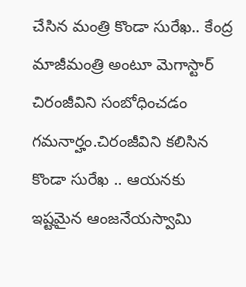చేసిన మంత్రి కొండా సురేఖ.. కేంద్ర మాజీమంత్రి అంటూ మెగాస్టార్ చిరంజీవిని సంబోధించడం గమనార్హం.చిరంజీవిని కలిసిన కొండా సురేఖ .. ఆయనకు ఇష్టమైన ఆంజనేయస్వామి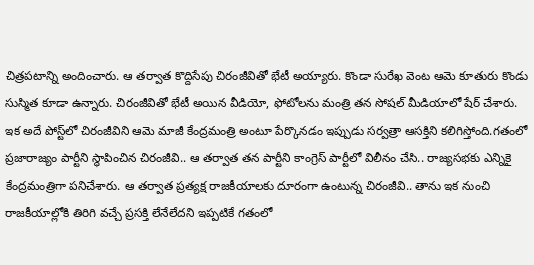చిత్రపటాన్ని అందించారు. ఆ తర్వాత కొద్దిసేపు చిరంజీవితో భేటీ అయ్యారు. కొండా సురేఖ వెంట ఆమె కూతురు కొండు సుస్మిత కూడా ఉన్నారు. చిరంజీవితో భేటీ అయిన వీడియో, ఫోటోల‌ను మంత్రి త‌న సోష‌ల్ మీడియాలో షేర్ చేశారు. ఇక అదే పోస్ట్‌లో చిరంజీవిని ఆమె మాజీ కేంద్రమంత్రి అంటూ పేర్కొనడం ఇప్పుడు సర్వత్రా ఆసక్తిని కలిగిస్తోంది.గతంలో ప్రజారాజ్యం పార్టీని స్థాపించిన చిరంజీవి.. ఆ తర్వాత తన పార్టీని కాంగ్రెస్ పార్టీలో విలీనం చేసి.. రాజ్యసభకు ఎన్నికై కేంద్రమంత్రిగా పనిచేశారు. ఆ తర్వాత ప్రత్యక్ష రాజకీయాలకు దూరంగా ఉంటున్న చిరంజీవి.. తాను ఇక నుంచి రాజ‌కీయాల్లోకి తిరిగి వ‌చ్చే ప్రస‌క్తి లేనేలేద‌ని ఇప్పటికే గతంలో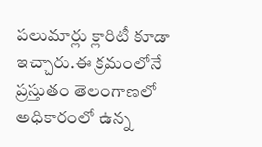పలుమార్లు క్లారిటీ కూడా ఇచ్చారు.ఈ క్రమంలోనే ప్రస్తుతం తెలంగాణలో అధికారంలో ఉన్న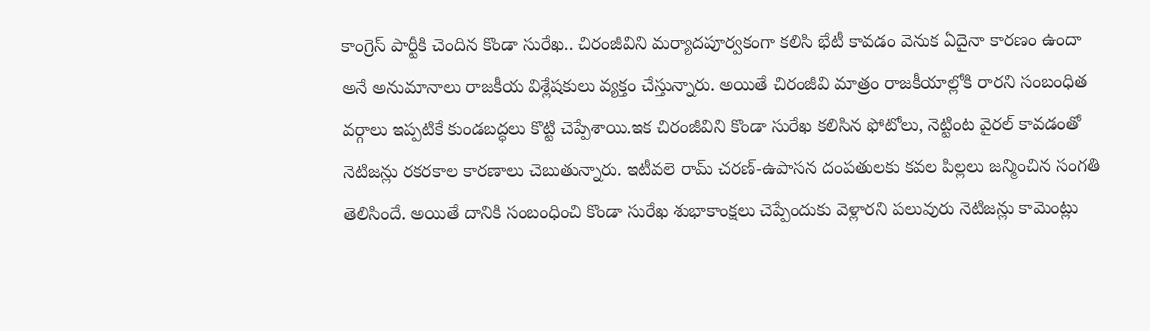కాంగ్రెస్ పార్టీకి చెందిన కొండా సురేఖ.. చిరంజీవిని మర్యాదపూర్వకంగా కలిసి భేటీ కావడం వెనుక ఏదైనా కారణం ఉందా అనే అనుమానాలు రాజకీయ విశ్లేషకులు వ్యక్తం చేస్తున్నారు. అయితే చిరంజీవి మాత్రం రాజకీయాల్లోకి రారని సంబంధిత వర్గాలు ఇప్పటికే కుండబద్ధలు కొట్టి చెప్పేశాయి.ఇక చిరంజీవిని కొండా సురేఖ కలిసిన ఫోటోలు, నెట్టింట వైరల్ కావడంతో నెటిజన్లు రకరకాల కారణాలు చెబుతున్నారు. ఇటీవలె రామ్ చరణ్-ఉపాసన దంపతులకు కవల పిల్లలు జన్మించిన సంగతి తెలిసిందే. అయితే దానికి సంబంధించి కొండా సురేఖ శుభాకాంక్షలు చెప్పేందుకు వెళ్లార‌ని పలువురు నెటిజన్లు కామెంట్లు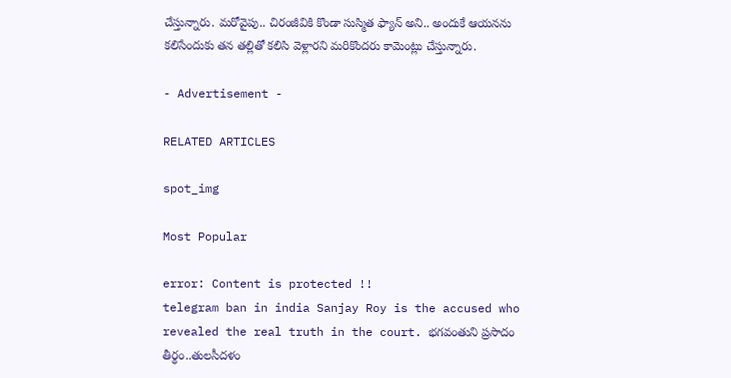చేస్తున్నారు. మ‌రోవైపు.. చిరంజీవికి కొండా సుస్మిత ఫ్యాన్ అని.. అందుకే ఆయ‌న‌ను క‌లిసేందుకు తన తల్లితో కలిసి వెళ్లార‌ని మరికొందరు కామెంట్లు చేస్తున్నారు.

- Advertisement -

RELATED ARTICLES

spot_img

Most Popular

error: Content is protected !!
telegram ban in india Sanjay Roy is the accused who revealed the real truth in the court. భగవంతుని ప్రసాదం తీర్థం..తులసీదళం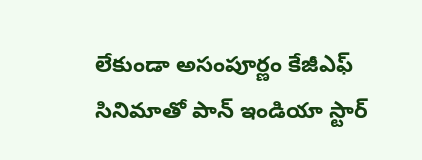లేకుండా అసంపూర్ణం కేజీఎఫ్ సినిమాతో పాన్ ఇండియా స్టార్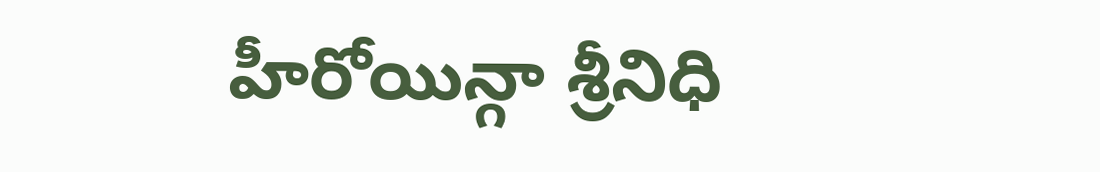హీరోయిన్గా శ్రీనిధి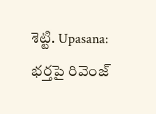శెట్టి. Upasana: భర్తపై రివెంజ్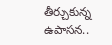తీర్చుకున్న ఉపాసన..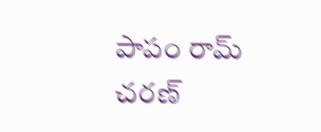పాపం రామ్ చరణ్